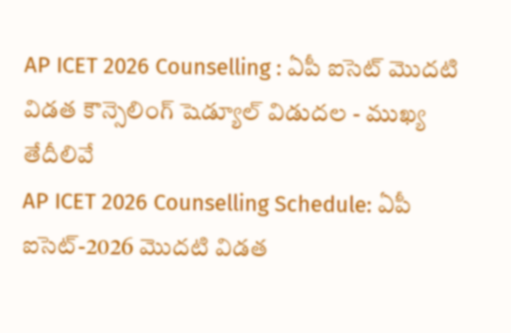AP ICET 2026 Counselling : ఏపీ ఐసెట్ మొదటి విడత కౌన్సెలింగ్ షెడ్యూల్ విడుదల - ముఖ్య తేదీలివే
AP ICET 2026 Counselling Schedule: ఏపీ ఐసెట్-2026 మొదటి విడత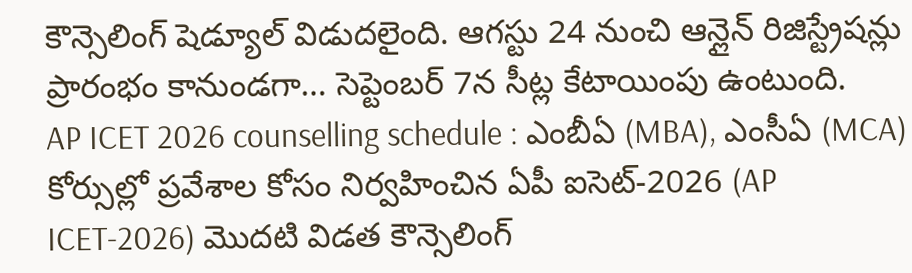కౌన్సెలింగ్ షెడ్యూల్ విడుదలైంది. ఆగస్టు 24 నుంచి ఆన్లైన్ రిజిస్ట్రేషన్లు ప్రారంభం కానుండగా… సెప్టెంబర్ 7న సీట్ల కేటాయింపు ఉంటుంది.
AP ICET 2026 counselling schedule : ఎంబీఏ (MBA), ఎంసీఏ (MCA) కోర్సుల్లో ప్రవేశాల కోసం నిర్వహించిన ఏపీ ఐసెట్-2026 (AP ICET-2026) మొదటి విడత కౌన్సెలింగ్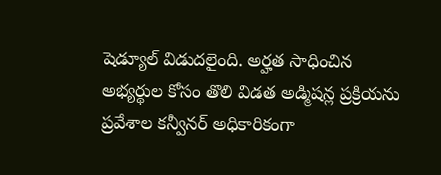షెడ్యూల్ విడుదలైంది. అర్హత సాధించిన అభ్యర్థుల కోసం తొలి విడత అడ్మిషన్ల ప్రక్రియను ప్రవేశాల కన్వీనర్ అధికారికంగా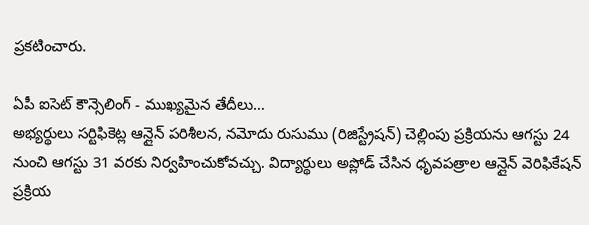ప్రకటించారు.

ఏపీ ఐసెట్ కౌన్సెలింగ్ - ముఖ్యమైన తేదీలు…
అభ్యర్థులు సర్టిఫికెట్ల ఆన్లైన్ పరిశీలన, నమోదు రుసుము (రిజిస్ట్రేషన్) చెల్లింపు ప్రక్రియను ఆగస్టు 24 నుంచి ఆగస్టు 31 వరకు నిర్వహించుకోవచ్చు. విద్యార్థులు అప్లోడ్ చేసిన ధృవపత్రాల ఆన్లైన్ వెరిఫికేషన్ ప్రక్రియ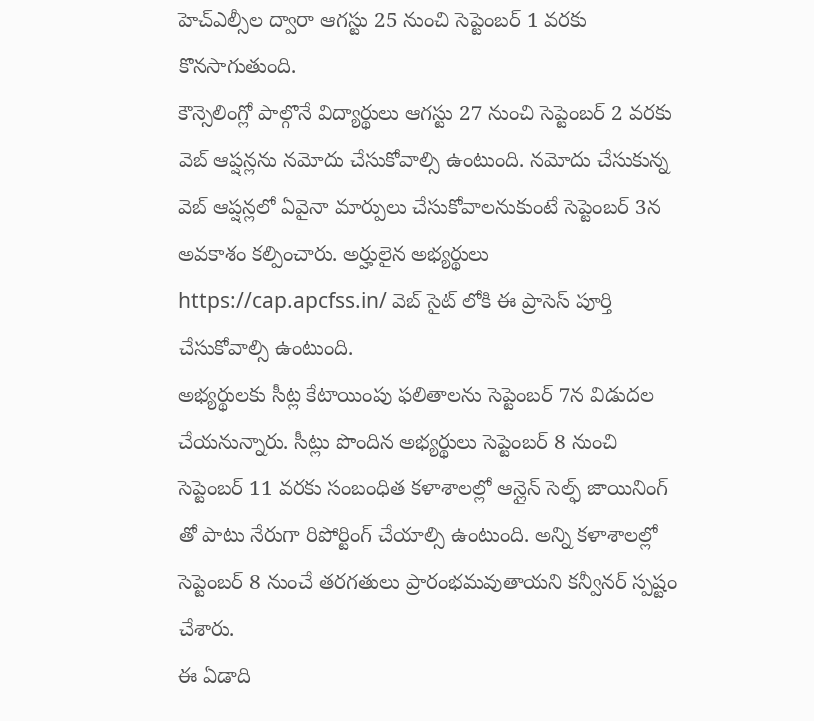హెచ్ఎల్సీల ద్వారా ఆగస్టు 25 నుంచి సెప్టెంబర్ 1 వరకు కొనసాగుతుంది.
కౌన్సెలింగ్లో పాల్గొనే విద్యార్థులు ఆగస్టు 27 నుంచి సెప్టెంబర్ 2 వరకు వెబ్ ఆప్షన్లను నమోదు చేసుకోవాల్సి ఉంటుంది. నమోదు చేసుకున్న వెబ్ ఆప్షన్లలో ఏవైనా మార్పులు చేసుకోవాలనుకుంటే సెప్టెంబర్ 3న అవకాశం కల్పించారు. అర్హులైన అభ్యర్థులు https://cap.apcfss.in/ వెబ్ సైట్ లోకి ఈ ప్రాసెస్ పూర్తి చేసుకోవాల్సి ఉంటుంది.
అభ్యర్థులకు సీట్ల కేటాయింపు ఫలితాలను సెప్టెంబర్ 7న విడుదల చేయనున్నారు. సీట్లు పొందిన అభ్యర్థులు సెప్టెంబర్ 8 నుంచి సెప్టెంబర్ 11 వరకు సంబంధిత కళాశాలల్లో ఆన్లైన్ సెల్ఫ్ జాయినింగ్ తో పాటు నేరుగా రిపోర్టింగ్ చేయాల్సి ఉంటుంది. అన్ని కళాశాలల్లో సెప్టెంబర్ 8 నుంచే తరగతులు ప్రారంభమవుతాయని కన్వీనర్ స్పష్టం చేశారు.
ఈ ఏడాది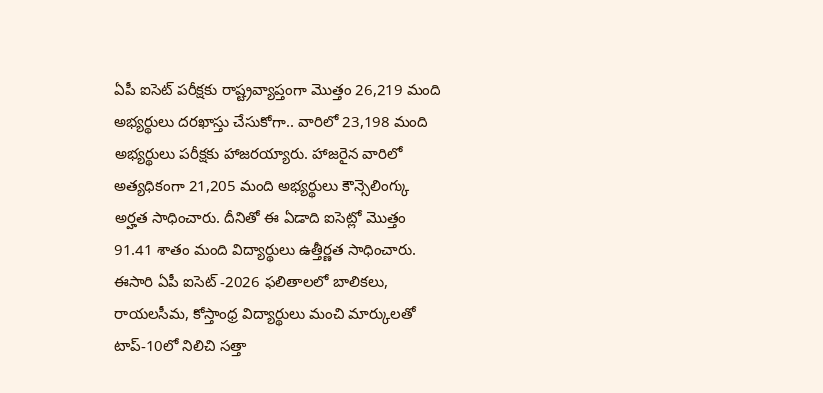ఏపీ ఐసెట్ పరీక్షకు రాష్ట్రవ్యాప్తంగా మొత్తం 26,219 మంది అభ్యర్థులు దరఖాస్తు చేసుకోగా.. వారిలో 23,198 మంది అభ్యర్థులు పరీక్షకు హాజరయ్యారు. హాజరైన వారిలో అత్యధికంగా 21,205 మంది అభ్యర్థులు కౌన్సెలింగ్కు అర్హత సాధించారు. దీనితో ఈ ఏడాది ఐసెట్లో మొత్తం 91.41 శాతం మంది విద్యార్థులు ఉత్తీర్ణత సాధించారు.
ఈసారి ఏపీ ఐసెట్ -2026 ఫలితాలలో బాలికలు, రాయలసీమ, కోస్తాంధ్ర విద్యార్థులు మంచి మార్కులతో టాప్-10లో నిలిచి సత్తా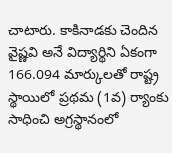చాటారు. కాకినాడకు చెందిన వైష్ణవి అనే విద్యార్థిని ఏకంగా 166.094 మార్కులతో రాష్ట్ర స్థాయిలో ప్రథమ (1వ) ర్యాంకు సాధించి అగ్రస్థానంలో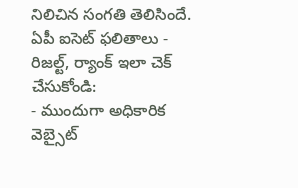నిలిచిన సంగతి తెలిసిందే.
ఏపీ ఐసెట్ ఫలితాలు - రిజల్ట్, ర్యాంక్ ఇలా చెక్ చేసుకోండి:
- ముందుగా అధికారిక వెబ్సైట్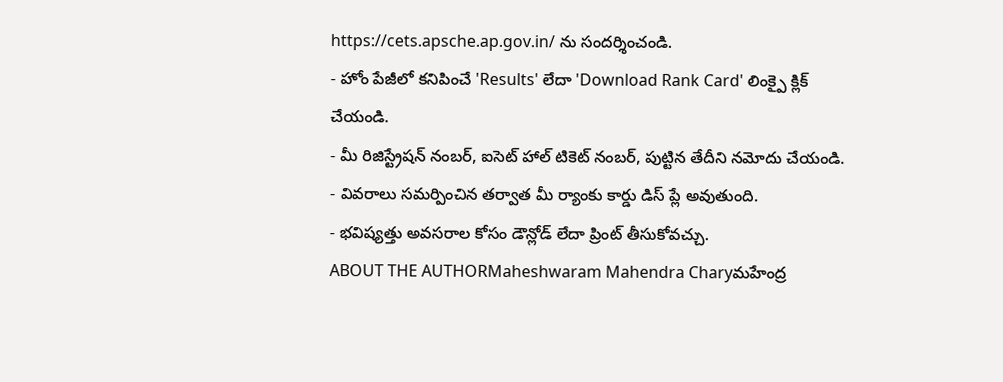https://cets.apsche.ap.gov.in/ ను సందర్శించండి.
- హోం పేజీలో కనిపించే 'Results' లేదా 'Download Rank Card' లింక్పై క్లిక్ చేయండి.
- మీ రిజిస్ట్రేషన్ నంబర్, ఐసెట్ హాల్ టికెట్ నంబర్, పుట్టిన తేదీని నమోదు చేయండి.
- వివరాలు సమర్పించిన తర్వాత మీ ర్యాంకు కార్డు డిస్ ప్లే అవుతుంది.
- భవిష్యత్తు అవసరాల కోసం డౌన్లోడ్ లేదా ప్రింట్ తీసుకోవచ్చు.
ABOUT THE AUTHORMaheshwaram Mahendra Charyమహేంద్ర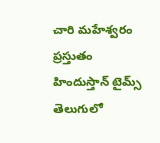చారి మహేశ్వరం ప్రస్తుతం హిందుస్తాన్ టైమ్స్ తెలుగులో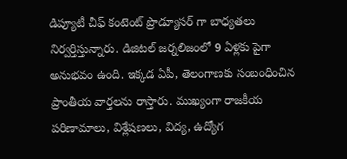డిప్యూటీ చీఫ్ కంటెంట్ ప్రొడ్యూసర్ గా బాధ్యతలు నిర్వర్తిస్తున్నారు. డిజిటల్ జర్నలిజంలో 9 ఏళ్లకు పైగా అనుభవం ఉంది. ఇక్కడ ఏపీ, తెలంగాణకు సంబంధించిన ప్రాంతీయ వార్తలను రాస్తారు. ముఖ్యంగా రాజకీయ పరిణామాలు, విశ్లేషణలు, విద్య, ఉద్యోగ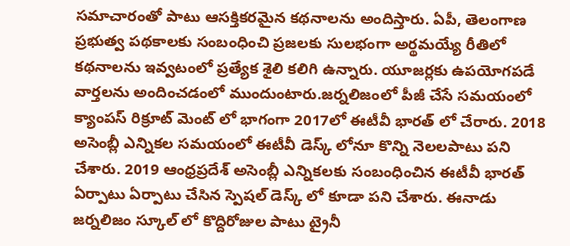సమాచారంతో పాటు ఆసక్తికరమైన కథనాలను అందిస్తారు. ఏపీ, తెలంగాణ ప్రభుత్వ పథకాలకు సంబంధించి ప్రజలకు సులభంగా అర్థమయ్యే రీతిలో కథనాలను ఇవ్వటంలో ప్రత్యేక శైలి కలిగి ఉన్నారు. యూజర్లకు ఉపయోగపడే వార్తలను అందించడంలో ముందుంటారు.జర్నలిజంలో పీజీ చేసే సమయంలో క్యాంపస్ రిక్రూట్ మెంట్ లో భాగంగా 2017లో ఈటీవీ భారత్ లో చేరారు. 2018 అసెంబ్లీ ఎన్నికల సమయంలో ఈటీవీ డెస్క్ లోనూ కొన్ని నెలలపాటు పని చేశారు. 2019 ఆంధ్రప్రదేశ్ అసెంబ్లీ ఎన్నికలకు సంబంధించిన ఈటీవీ భారత్ ఏర్పాటు ఏర్పాటు చేసిన స్పెషల్ డెస్క్ లో కూడా పని చేశారు. ఈనాడు జర్నలిజం స్కూల్ లో కొద్దిరోజుల పాటు ట్రైనీ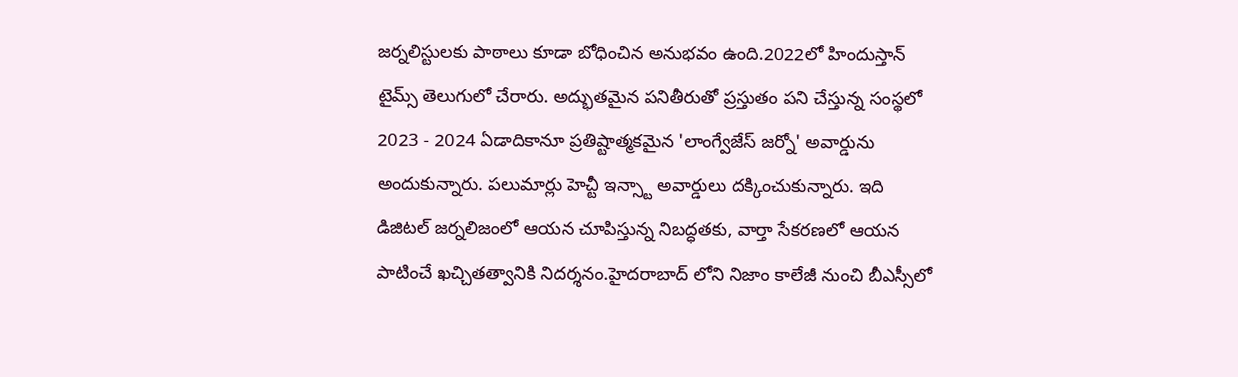జర్నలిస్టులకు పాఠాలు కూడా బోధించిన అనుభవం ఉంది.2022లో హిందుస్తాన్ టైమ్స్ తెలుగులో చేరారు. అద్భుతమైన పనితీరుతో ప్రస్తుతం పని చేస్తున్న సంస్థలో 2023 - 2024 ఏడాదికానూ ప్రతిష్టాత్మకమైన 'లాంగ్వేజేస్ జర్నో' అవార్డును అందుకున్నారు. పలుమార్లు హెచ్టీ ఇన్స్టా అవార్డులు దక్కించుకున్నారు. ఇది డిజిటల్ జర్నలిజంలో ఆయన చూపిస్తున్న నిబద్ధతకు, వార్తా సేకరణలో ఆయన పాటించే ఖచ్చితత్వానికి నిదర్శనం.హైదరాబాద్ లోని నిజాం కాలేజీ నుంచి బీఎస్సీలో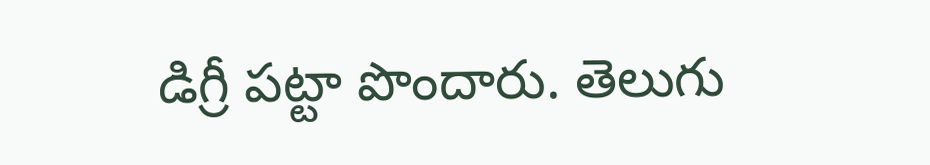డిగ్రీ పట్టా పొందారు. తెలుగు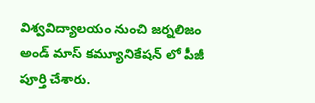విశ్వవిద్యాలయం నుంచి జర్నలిజం అండ్ మాస్ కమ్యూనికేషన్ లో పీజీ పూర్తి చేశారు.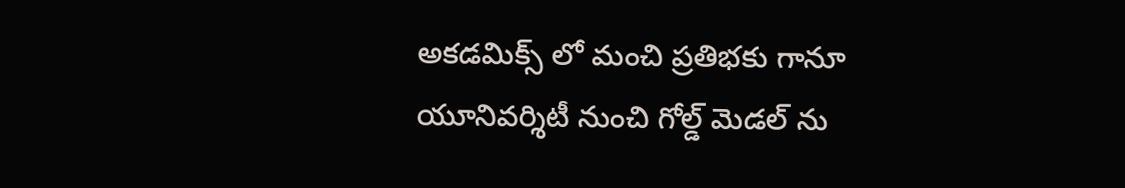అకడమిక్స్ లో మంచి ప్రతిభకు గానూ యూనివర్శిటీ నుంచి గోల్డ్ మెడల్ ను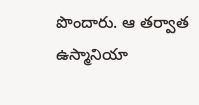పొందారు. ఆ తర్వాత ఉస్మానియా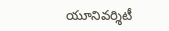యూనివర్శిటీ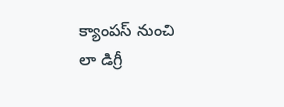క్యాంపస్ నుంచి లా డిగ్రీ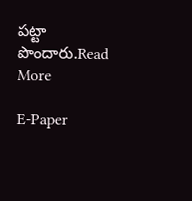పట్టా పొందారు.Read More

E-Paper